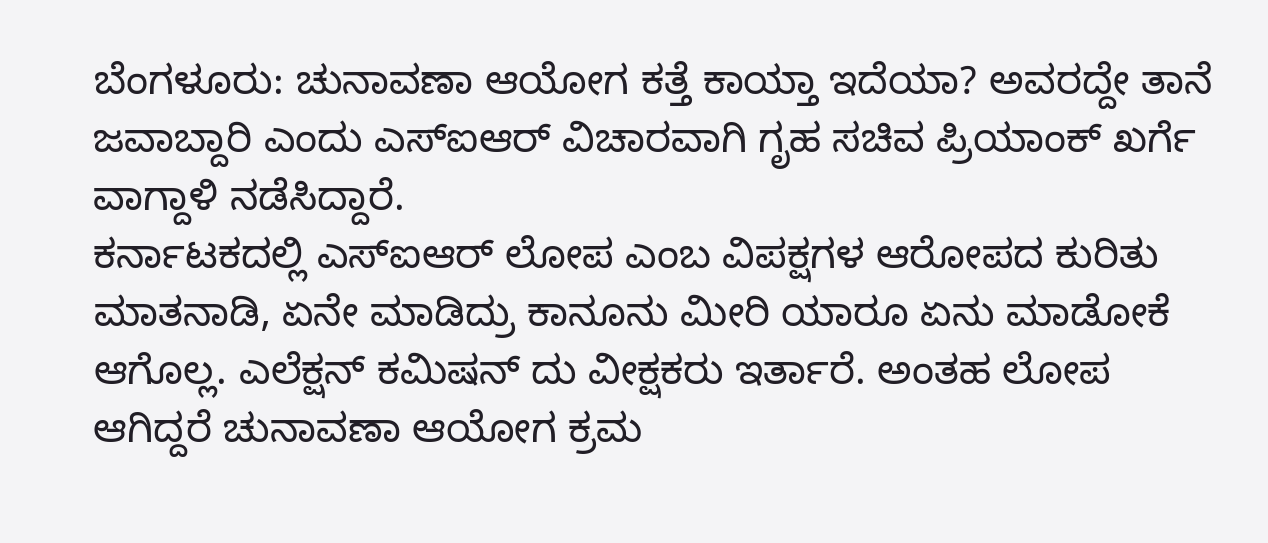ಬೆಂಗಳೂರು: ಚುನಾವಣಾ ಆಯೋಗ ಕತ್ತೆ ಕಾಯ್ತಾ ಇದೆಯಾ? ಅವರದ್ದೇ ತಾನೆ ಜವಾಬ್ದಾರಿ ಎಂದು ಎಸ್ಐಆರ್ ವಿಚಾರವಾಗಿ ಗೃಹ ಸಚಿವ ಪ್ರಿಯಾಂಕ್ ಖರ್ಗೆ ವಾಗ್ದಾಳಿ ನಡೆಸಿದ್ದಾರೆ.
ಕರ್ನಾಟಕದಲ್ಲಿ ಎಸ್ಐಆರ್ ಲೋಪ ಎಂಬ ವಿಪಕ್ಷಗಳ ಆರೋಪದ ಕುರಿತು ಮಾತನಾಡಿ, ಏನೇ ಮಾಡಿದ್ರು ಕಾನೂನು ಮೀರಿ ಯಾರೂ ಏನು ಮಾಡೋಕೆ ಆಗೊಲ್ಲ. ಎಲೆಕ್ಷನ್ ಕಮಿಷನ್ ದು ವೀಕ್ಷಕರು ಇರ್ತಾರೆ. ಅಂತಹ ಲೋಪ ಆಗಿದ್ದರೆ ಚುನಾವಣಾ ಆಯೋಗ ಕ್ರಮ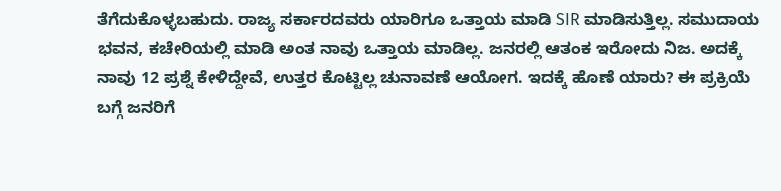ತೆಗೆದುಕೊಳ್ಳಬಹುದು. ರಾಜ್ಯ ಸರ್ಕಾರದವರು ಯಾರಿಗೂ ಒತ್ತಾಯ ಮಾಡಿ SIR ಮಾಡಿಸುತ್ತಿಲ್ಲ. ಸಮುದಾಯ ಭವನ, ಕಚೇರಿಯಲ್ಲಿ ಮಾಡಿ ಅಂತ ನಾವು ಒತ್ತಾಯ ಮಾಡಿಲ್ಲ. ಜನರಲ್ಲಿ ಆತಂಕ ಇರೋದು ನಿಜ. ಅದಕ್ಕೆ ನಾವು 12 ಪ್ರಶ್ನೆ ಕೇಳಿದ್ದೇವೆ, ಉತ್ತರ ಕೊಟ್ಟಿಲ್ಲ ಚುನಾವಣೆ ಆಯೋಗ. ಇದಕ್ಕೆ ಹೊಣೆ ಯಾರು? ಈ ಪ್ರಕ್ರಿಯೆ ಬಗ್ಗೆ ಜನರಿಗೆ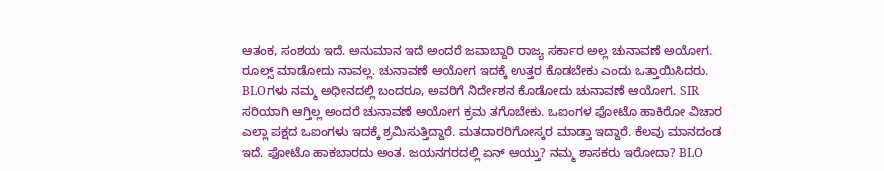ಆತಂಕ, ಸಂಶಯ ಇದೆ. ಅನುಮಾನ ಇದೆ ಅಂದರೆ ಜವಾಬ್ದಾರಿ ರಾಜ್ಯ ಸರ್ಕಾರ ಅಲ್ಲ ಚುನಾವಣೆ ಅಯೋಗ. ರೂಲ್ಸ್ ಮಾಡೋದು ನಾವಲ್ಲ. ಚುನಾವಣೆ ಆಯೋಗ ಇದಕ್ಕೆ ಉತ್ತರ ಕೊಡಬೇಕು ಎಂದು ಒತ್ತಾಯಿಸಿದರು.
BLOಗಳು ನಮ್ಮ ಅಧೀನದಲ್ಲಿ ಬಂದರೂ, ಅವರಿಗೆ ನಿರ್ದೇಶನ ಕೊಡೋದು ಚುನಾವಣೆ ಆಯೋಗ. SIR ಸರಿಯಾಗಿ ಆಗ್ತಿಲ್ಲ ಅಂದರೆ ಚುನಾವಣೆ ಆಯೋಗ ಕ್ರಮ ತಗೊಬೇಕು. ಒಐಂಗಳ ಫೋಟೊ ಹಾಕಿರೋ ವಿಚಾರ ಎಲ್ಲಾ ಪಕ್ಷದ ಒಐಂಗಳು ಇದಕ್ಕೆ ಶ್ರಮಿಸುತ್ತಿದ್ದಾರೆ. ಮತದಾರರಿಗೋಸ್ಕರ ಮಾಡ್ತಾ ಇದ್ದಾರೆ. ಕೆಲವು ಮಾನದಂಡ ಇದೆ. ಫೋಟೊ ಹಾಕಬಾರದು ಅಂತ. ಜಯನಗರದಲ್ಲಿ ಏನ್ ಆಯ್ತು? ನಮ್ಮ ಶಾಸಕರು ಇರೋದಾ? BLO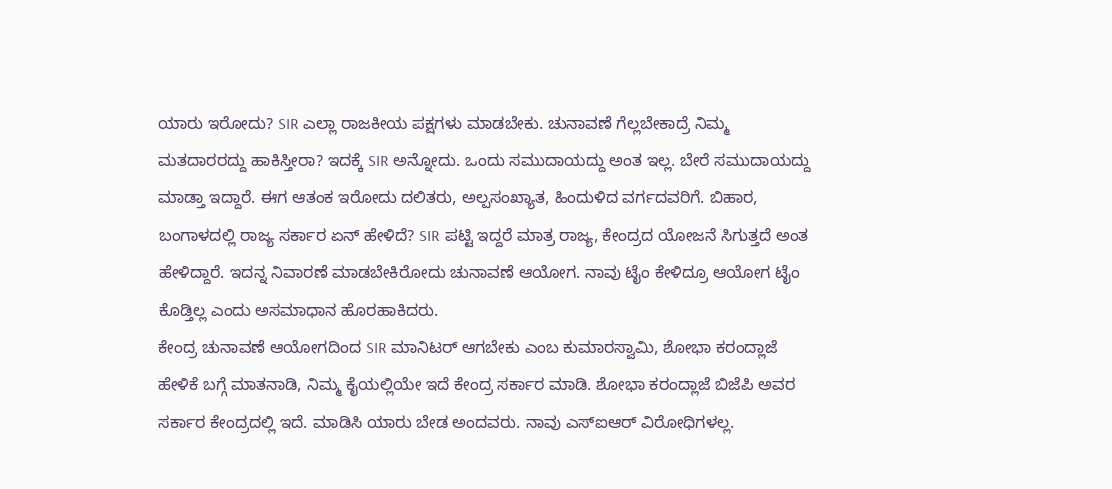ಯಾರು ಇರೋದು? SIR ಎಲ್ಲಾ ರಾಜಕೀಯ ಪಕ್ಷಗಳು ಮಾಡಬೇಕು. ಚುನಾವಣೆ ಗೆಲ್ಲಬೇಕಾದ್ರೆ ನಿಮ್ಮ ಮತದಾರರದ್ದು ಹಾಕಿಸ್ತೀರಾ? ಇದಕ್ಕೆ SIR ಅನ್ನೋದು. ಒಂದು ಸಮುದಾಯದ್ದು ಅಂತ ಇಲ್ಲ. ಬೇರೆ ಸಮುದಾಯದ್ದು ಮಾಡ್ತಾ ಇದ್ದಾರೆ. ಈಗ ಆತಂಕ ಇರೋದು ದಲಿತರು, ಅಲ್ಪಸಂಖ್ಯಾತ, ಹಿಂದುಳಿದ ವರ್ಗದವರಿಗೆ. ಬಿಹಾರ, ಬಂಗಾಳದಲ್ಲಿ ರಾಜ್ಯ ಸರ್ಕಾರ ಏನ್ ಹೇಳಿದೆ? SIR ಪಟ್ಟಿ ಇದ್ದರೆ ಮಾತ್ರ ರಾಜ್ಯ, ಕೇಂದ್ರದ ಯೋಜನೆ ಸಿಗುತ್ತದೆ ಅಂತ ಹೇಳಿದ್ದಾರೆ. ಇದನ್ನ ನಿವಾರಣೆ ಮಾಡಬೇಕಿರೋದು ಚುನಾವಣೆ ಆಯೋಗ. ನಾವು ಟೈಂ ಕೇಳಿದ್ರೂ ಆಯೋಗ ಟೈಂ ಕೊಡ್ತಿಲ್ಲ ಎಂದು ಅಸಮಾಧಾನ ಹೊರಹಾಕಿದರು.
ಕೇಂದ್ರ ಚುನಾವಣೆ ಆಯೋಗದಿಂದ SIR ಮಾನಿಟರ್ ಆಗಬೇಕು ಎಂಬ ಕುಮಾರಸ್ವಾಮಿ, ಶೋಭಾ ಕರಂದ್ಲಾಜೆ ಹೇಳಿಕೆ ಬಗ್ಗೆ ಮಾತನಾಡಿ, ನಿಮ್ಮ ಕೈಯಲ್ಲಿಯೇ ಇದೆ ಕೇಂದ್ರ ಸರ್ಕಾರ ಮಾಡಿ. ಶೋಭಾ ಕರಂದ್ಲಾಜೆ ಬಿಜೆಪಿ ಅವರ ಸರ್ಕಾರ ಕೇಂದ್ರದಲ್ಲಿ ಇದೆ. ಮಾಡಿಸಿ ಯಾರು ಬೇಡ ಅಂದವರು. ನಾವು ಎಸ್ಐಆರ್ ವಿರೋಧಿಗಳಲ್ಲ.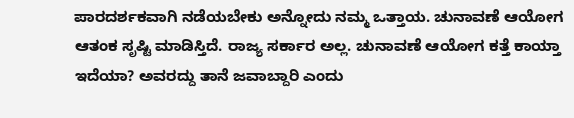ಪಾರದರ್ಶಕವಾಗಿ ನಡೆಯಬೇಕು ಅನ್ನೋದು ನಮ್ಮ ಒತ್ತಾಯ. ಚುನಾವಣೆ ಆಯೋಗ ಆತಂಕ ಸೃಷ್ಟಿ ಮಾಡಿಸ್ತಿದೆ. ರಾಜ್ಯ ಸರ್ಕಾರ ಅಲ್ಲ. ಚುನಾವಣೆ ಆಯೋಗ ಕತ್ತೆ ಕಾಯ್ತಾ ಇದೆಯಾ? ಅವರದ್ದು ತಾನೆ ಜವಾಬ್ದಾರಿ ಎಂದು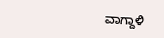ವಾಗ್ದಾಳಿ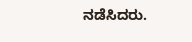ನಡೆಸಿದರು.